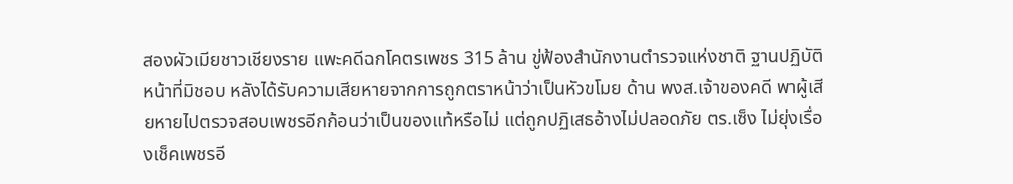สองผัวเมียชาวเชียงราย แพะคดีฉกโคตรเพชร 315 ล้าน ขู่ฟ้องสำนักงานตำรวจแห่งชาติ ฐานปฏิบัติหน้าที่มิชอบ หลังได้รับความเสียหายจากการถูกตราหน้าว่าเป็นหัวขโมย ด้าน พงส.เจ้าของคดี พาผู้เสียหายไปตรวจสอบเพชรอีกก้อนว่าเป็นของแท้หรือไม่ แต่ถูกปฏิเสธอ้างไม่ปลอดภัย ตร.เซ็ง ไม่ยุ่งเรื่องเช็คเพชรอี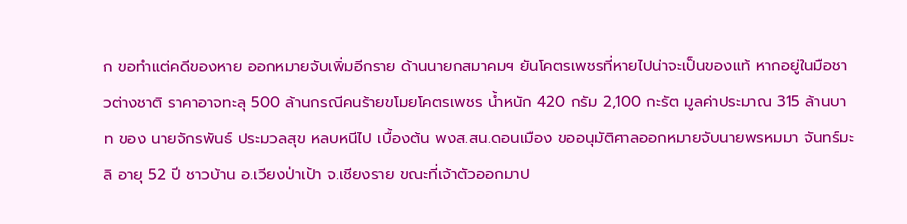ก ขอทำแต่คดีของหาย ออกหมายจับเพิ่มอีกราย ด้านนายกสมาคมฯ ยันโคตรเพชรที่หายไปน่าจะเป็นของแท้ หากอยู่ในมือชาวต่างชาติ ราคาอาจทะลุ 500 ล้านกรณีคนร้ายขโมยโคตรเพชร น้ำหนัก 420 กรัม 2,100 กะรัต มูลค่าประมาณ 315 ล้านบาท ของ นายจักรพันธ์ ประมวลสุข หลบหนีไป เบื้องต้น พงส.สน.ดอนเมือง ขออนุมัติศาลออกหมายจับนายพรหมมา จันทร์มะลิ อายุ 52 ปี ชาวบ้าน อ.เวียงป่าเป้า จ.เชียงราย ขณะที่เจ้าตัวออกมาป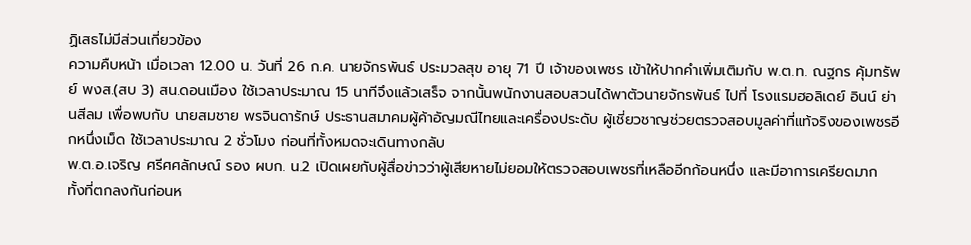ฏิเสธไม่มีส่วนเกี่ยวข้อง
ความคืบหน้า เมื่อเวลา 12.00 น. วันที่ 26 ก.ค. นายจักรพันธ์ ประมวลสุข อายุ 71 ปี เจ้าของเพชร เข้าให้ปากคำเพิ่มเติมกับ พ.ต.ท. ณฐกร คุ้มทรัพย์ พงส.(สบ 3) สน.ดอนเมือง ใช้เวลาประมาณ 15 นาทีจึงแล้วเสร็จ จากนั้นพนักงานสอบสวนได้พาตัวนายจักรพันธ์ ไปที่ โรงแรมฮอลิเดย์ อินน์ ย่านสีลม เพื่อพบกับ นายสมชาย พรจินดารักษ์ ประธานสมาคมผู้ค้าอัญมณีไทยและเครื่องประดับ ผู้เชี่ยวชาญช่วยตรวจสอบมูลค่าที่แท้จริงของเพชรอีกหนึ่งเม็ด ใช้เวลาประมาณ 2 ชั่วโมง ก่อนที่ทั้งหมดจะเดินทางกลับ
พ.ต.อ.เจริญ ศรีศศลักษณ์ รอง ผบก. น.2 เปิดเผยกับผู้สื่อข่าวว่าผู้เสียหายไม่ยอมให้ตรวจสอบเพชรที่เหลืออีกก้อนหนึ่ง และมีอาการเครียดมาก ทั้งที่ตกลงกันก่อนห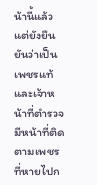น้านี้แล้ว แต่ยังยืนยันว่าเป็นเพชรแท้ และเจ้าหน้าที่ตำรวจมีหน้าที่ติดตามเพชรที่หายไปก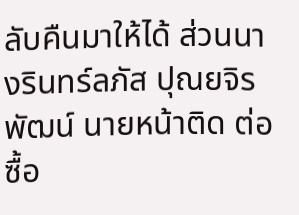ลับคืนมาให้ได้ ส่วนนางรินทร์ลภัส ปุณยจิรพัฒน์ นายหน้าติด ต่อซื้อ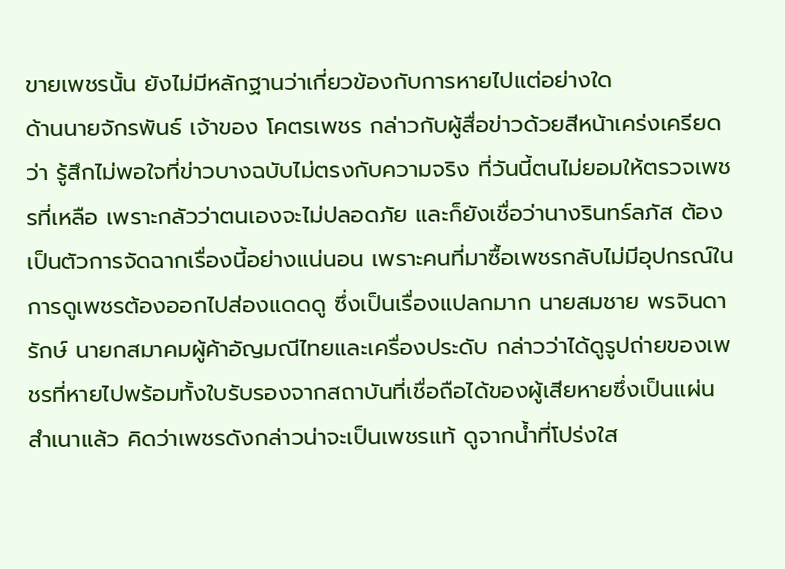ขายเพชรนั้น ยังไม่มีหลักฐานว่าเกี่ยวข้องกับการหายไปแต่อย่างใด
ด้านนายจักรพันธ์ เจ้าของ โคตรเพชร กล่าวกับผู้สื่อข่าวด้วยสีหน้าเคร่งเครียดว่า รู้สึกไม่พอใจที่ข่าวบางฉบับไม่ตรงกับความจริง ที่วันนี้ตนไม่ยอมให้ตรวจเพชรที่เหลือ เพราะกลัวว่าตนเองจะไม่ปลอดภัย และก็ยังเชื่อว่านางรินทร์ลภัส ต้องเป็นตัวการจัดฉากเรื่องนี้อย่างแน่นอน เพราะคนที่มาซื้อเพชรกลับไม่มีอุปกรณ์ในการดูเพชรต้องออกไปส่องแดดดู ซึ่งเป็นเรื่องแปลกมาก นายสมชาย พรจินดารักษ์ นายกสมาคมผู้ค้าอัญมณีไทยและเครื่องประดับ กล่าวว่าได้ดูรูปถ่ายของเพชรที่หายไปพร้อมทั้งใบรับรองจากสถาบันที่เชื่อถือได้ของผู้เสียหายซึ่งเป็นแผ่นสำเนาแล้ว คิดว่าเพชรดังกล่าวน่าจะเป็นเพชรแท้ ดูจากน้ำที่โปร่งใส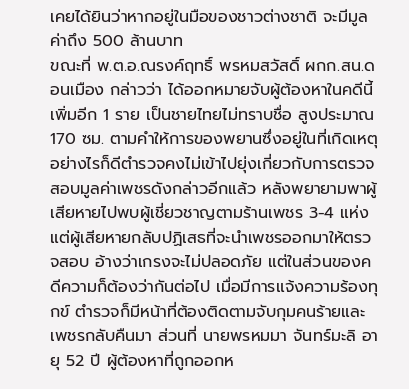เคยได้ยินว่าหากอยู่ในมือของชาวต่างชาติ จะมีมูลค่าถึง 500 ล้านบาท
ขณะที่ พ.ต.อ.ณรงค์ฤทธิ์ พรหมสวัสดิ์ ผกก.สน.ดอนเมือง กล่าวว่า ได้ออกหมายจับผู้ต้องหาในคดีนี้เพิ่มอีก 1 ราย เป็นชายไทยไม่ทราบชื่อ สูงประมาณ 170 ซม. ตามคำให้การของพยานซึ่งอยู่ในที่เกิดเหตุ อย่างไรก็ดีตำรวจคงไม่เข้าไปยุ่งเกี่ยวกับการตรวจสอบมูลค่าเพชรดังกล่าวอีกแล้ว หลังพยายามพาผู้เสียหายไปพบผู้เชี่ยวชาญตามร้านเพชร 3-4 แห่ง แต่ผู้เสียหายกลับปฏิเสธที่จะนำเพชรออกมาให้ตรวจสอบ อ้างว่าเกรงจะไม่ปลอดภัย แต่ในส่วนของคดีความก็ต้องว่ากันต่อไป เมื่อมีการแจ้งความร้องทุกข์ ตำรวจก็มีหน้าที่ต้องติดตามจับกุมคนร้ายและเพชรกลับคืนมา ส่วนที่ นายพรหมมา จันทร์มะลิ อายุ 52 ปี ผู้ต้องหาที่ถูกออกห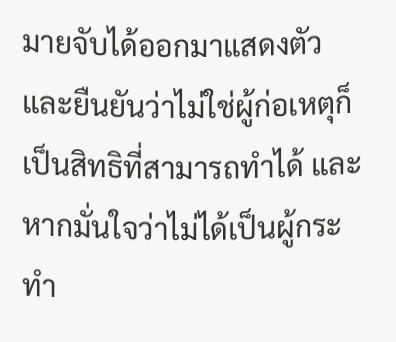มายจับได้ออกมาแสดงตัว และยืนยันว่าไม่ใช่ผู้ก่อเหตุก็เป็นสิทธิที่สามารถทำได้ และหากมั่นใจว่าไม่ได้เป็นผู้กระทำ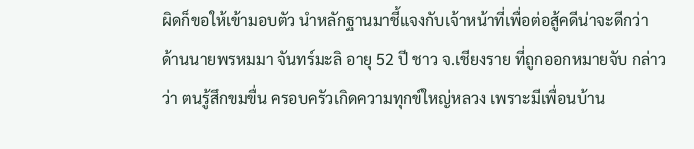ผิดก็ขอให้เข้ามอบตัว นำหลักฐานมาชี้แจงกับเจ้าหน้าที่เพื่อต่อสู้คดีน่าจะดีกว่า
ด้านนายพรหมมา จันทร์มะลิ อายุ 52 ปี ชาว จ.เชียงราย ที่ถูกออกหมายจับ กล่าวว่า ตนรู้สึกขมขื่น ครอบครัวเกิดความทุกข์ใหญ่หลวง เพราะมีเพื่อนบ้าน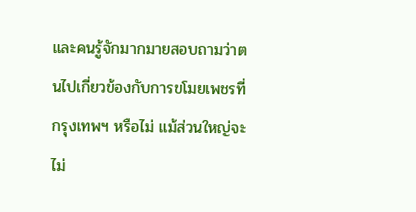และคนรู้จักมากมายสอบถามว่าตนไปเกี่ยวข้องกับการขโมยเพชรที่กรุงเทพฯ หรือไม่ แม้ส่วนใหญ่จะไม่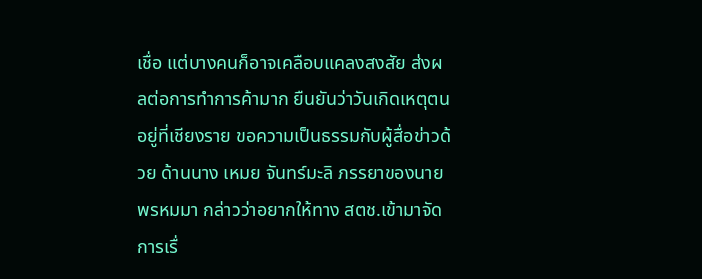เชื่อ แต่บางคนก็อาจเคลือบแคลงสงสัย ส่งผลต่อการทำการค้ามาก ยืนยันว่าวันเกิดเหตุตนอยู่ที่เชียงราย ขอความเป็นธรรมกับผู้สื่อข่าวด้วย ด้านนาง เหมย จันทร์มะลิ ภรรยาของนายพรหมมา กล่าวว่าอยากให้ทาง สตช.เข้ามาจัดการเรื่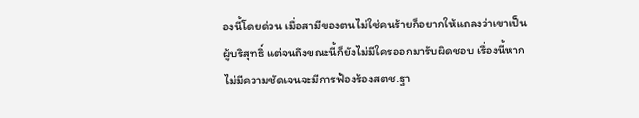องนี้โดยด่วน เมื่อสามีของตนไม่ใช่คนร้ายก็อยากให้แถลงว่าเขาเป็นผู้บริสุทธิ์ แต่จนถึงขณะนี้ก็ยังไม่มีใครออกมารับผิดชอบ เรื่องนี้หากไม่มีความชัดเจนจะมีการฟ้องร้องสตช.ฐา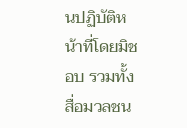นปฏิบัติหน้าที่โดยมิชอบ รวมทั้งสื่อมวลชน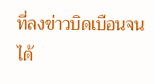ที่ลงข่าวบิดเบือนจนได้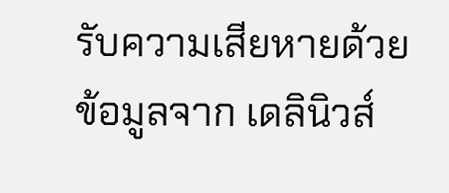รับความเสียหายด้วย
ข้อมูลจาก เดลินิวส์